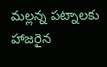మల్లన్న పట్నాలకు హాజరైన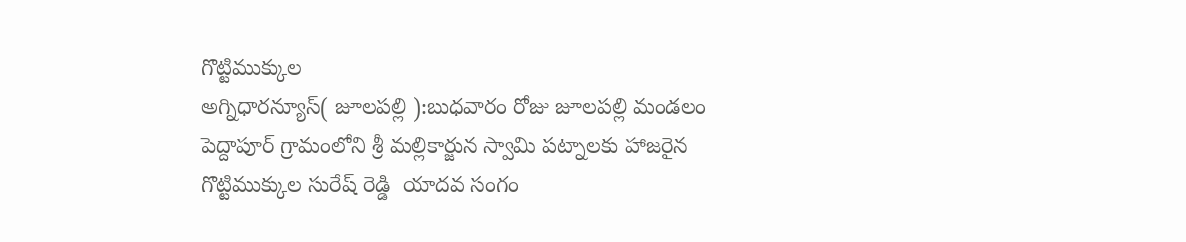గొట్టిముక్కుల
అగ్నిధారన్యూస్( జూలపల్లి ):బుధవారం రోజు జూలపల్లి మండలం పెద్దాపూర్ గ్రామంలోని శ్రీ మల్లికార్జున స్వామి పట్నాలకు హాజరైన  గొట్టిముక్కుల సురేష్ రెడ్డి  యాదవ సంగం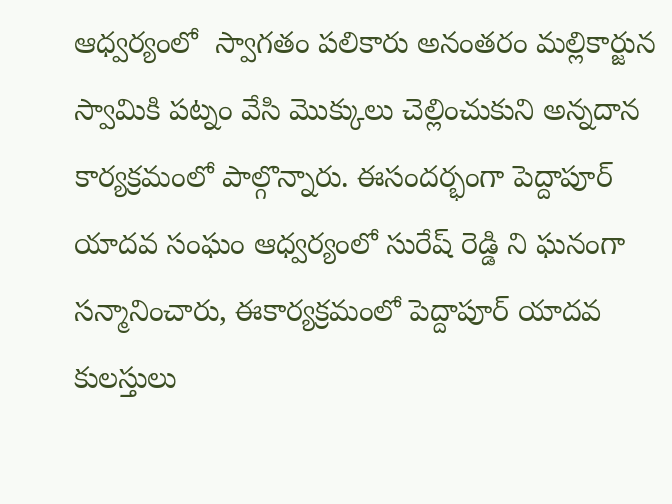ఆధ్వర్యంలో  స్వాగతం పలికారు అనంతరం మల్లికార్జున స్వామికి పట్నం వేసి మొక్కులు చెల్లించుకుని అన్నదాన కార్యక్రమంలో పాల్గొన్నారు. ఈసందర్భంగా పెద్దాపూర్ యాదవ సంఘం ఆధ్వర్యంలో సురేష్ రెడ్డి ని ఘనంగా సన్మానించారు, ఈకార్యక్రమంలో పెద్దాపూర్ యాదవ కులస్తులు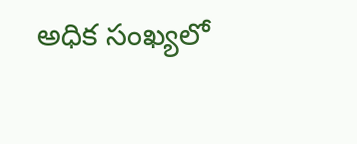అధిక సంఖ్యలో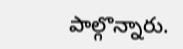పాల్గొన్నారు.